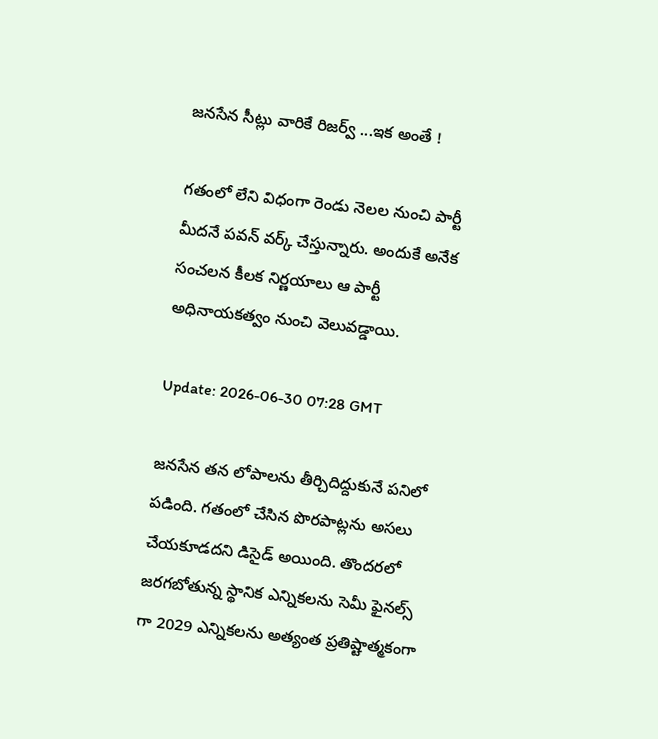జనసేన సీట్లు వారికే రిజర్వ్ ...ఇక అంతే !

గతంలో లేని విధంగా రెండు నెలల నుంచి పార్టీ మీదనే పవన్ వర్క్ చేస్తున్నారు. అందుకే అనేక సంచలన కీలక నిర్ణయాలు ఆ పార్టీ అధినాయకత్వం నుంచి వెలువడ్డాయి.

Update: 2026-06-30 07:28 GMT

జనసేన తన లోపాలను తీర్చిదిద్దుకునే పనిలో పడింది. గతంలో చేసిన పొరపాట్లను అసలు చేయకూడదని డిసైడ్ అయింది. తొందరలో జరగబోతున్న స్థానిక ఎన్నికలను సెమీ ఫైనల్స్ గా 2029 ఎన్నికలను అత్యంత ప్రతిష్టాత్మకంగా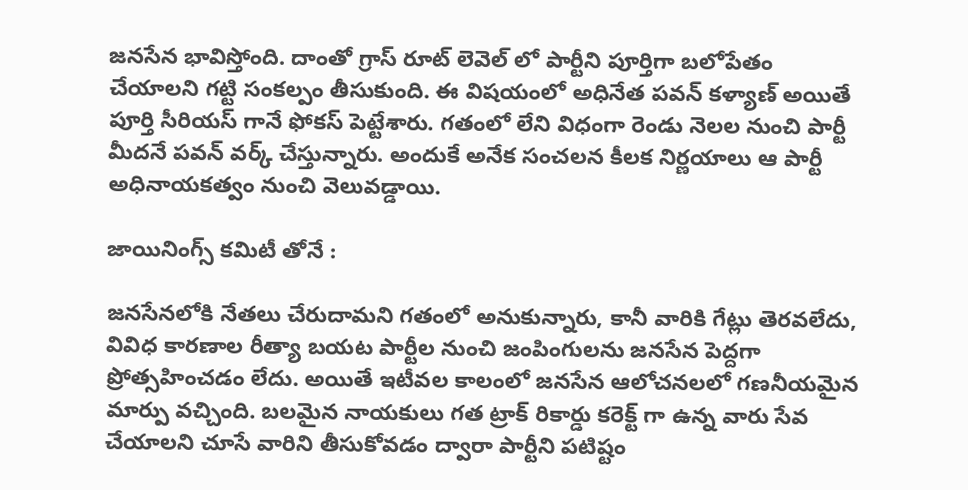జనసేన భావిస్తోంది. దాంతో గ్రాస్ రూట్ లెవెల్ లో పార్టీని పూర్తిగా బలోపేతం చేయాలని గట్టి సంకల్పం తీసుకుంది. ఈ విషయంలో అధినేత పవన్ కళ్యాణ్ అయితే పూర్తి సీరియస్ గానే ఫోకస్ పెట్టేశారు. గతంలో లేని విధంగా రెండు నెలల నుంచి పార్టీ మీదనే పవన్ వర్క్ చేస్తున్నారు. అందుకే అనేక సంచలన కీలక నిర్ణయాలు ఆ పార్టీ అధినాయకత్వం నుంచి వెలువడ్డాయి.

జాయినింగ్స్ కమిటీ తోనే :

జనసేనలోకి నేతలు చేరుదామని గతంలో అనుకున్నారు, కానీ వారికి గేట్లు తెరవలేదు, వివిధ కారణాల రీత్యా బయట పార్టీల నుంచి జంపింగులను జనసేన పెద్దగా ప్రోత్సహించడం లేదు. అయితే ఇటీవల కాలంలో జనసేన ఆలోచనలలో గణనీయమైన మార్పు వచ్చింది. బలమైన నాయకులు గత ట్రాక్ రికార్డు కరెక్ట్ గా ఉన్న వారు సేవ చేయాలని చూసే వారిని తీసుకోవడం ద్వారా పార్టీని పటిష్టం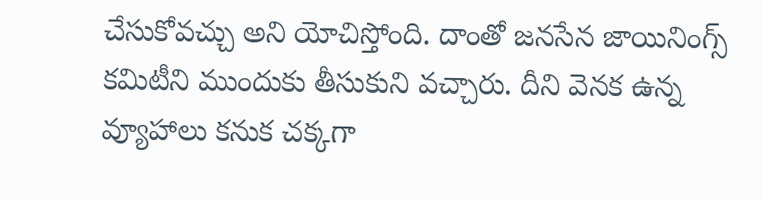చేసుకోవచ్చు అని యోచిస్తోంది. దాంతో జనసేన జాయినింగ్స్ కమిటీని ముందుకు తీసుకుని వచ్చారు. దీని వెనక ఉన్న వ్యూహాలు కనుక చక్కగా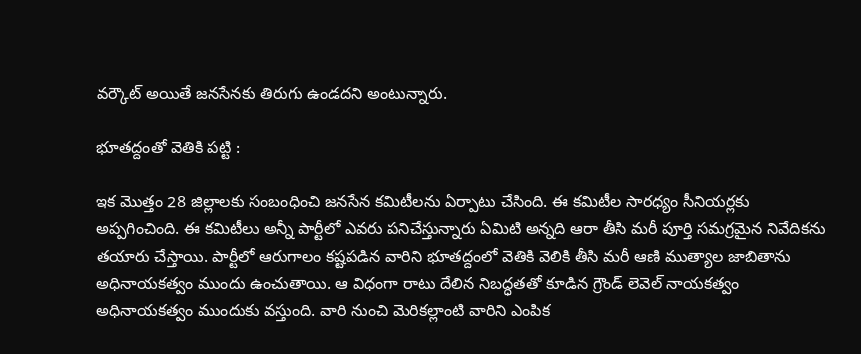వర్కౌట్ అయితే జనసేనకు తిరుగు ఉండదని అంటున్నారు.

భూతద్దంతో వెతికి పట్టి :

ఇక మొత్తం 28 జిల్లాలకు సంబంధించి జనసేన కమిటీలను ఏర్పాటు చేసింది. ఈ కమిటీల సారధ్యం సీనియర్లకు అప్పగించింది. ఈ కమిటీలు అన్నీ పార్టీలో ఎవరు పనిచేస్తున్నారు ఏమిటి అన్నది ఆరా తీసి మరీ పూర్తి సమగ్రమైన నివేదికను తయారు చేస్తాయి. పార్టీలో ఆరుగాలం కష్టపడిన వారిని భూతద్దంలో వెతికి వెలికి తీసి మరీ ఆణి ముత్యాల జాబితాను అధినాయకత్వం ముందు ఉంచుతాయి. ఆ విధంగా రాటు దేలిన నిబద్ధతతో కూడిన గ్రౌండ్ లెవెల్ నాయకత్వం అధినాయకత్వం ముందుకు వస్తుంది. వారి నుంచి మెరికల్లాంటి వారిని ఎంపిక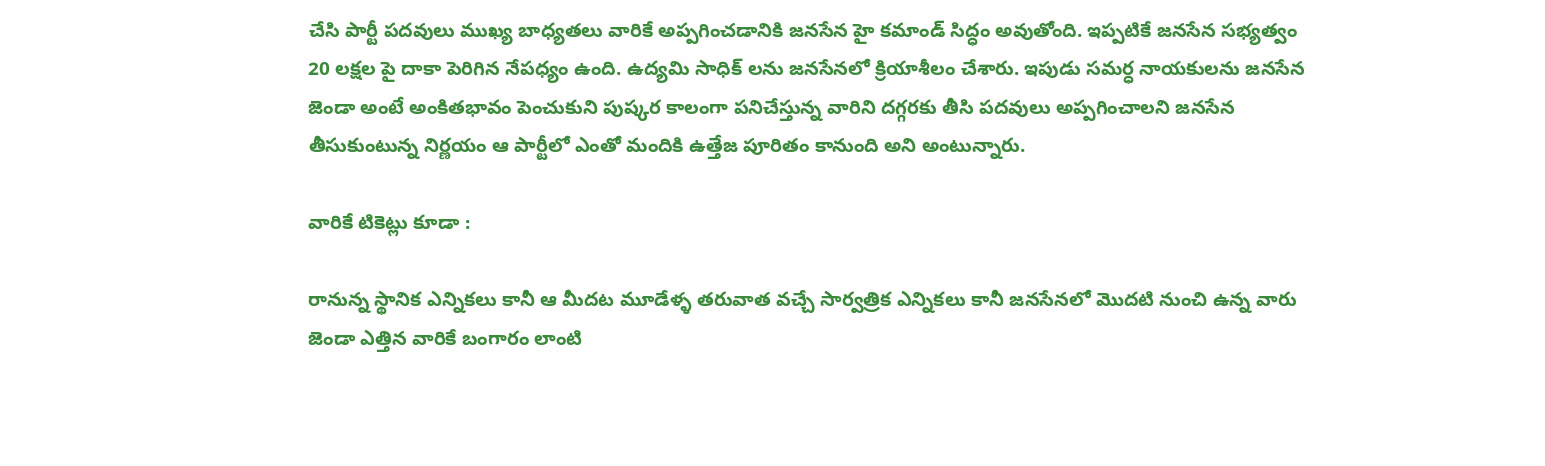చేసి పార్టీ పదవులు ముఖ్య బాధ్యతలు వారికే అప్పగించడానికి జనసేన హై కమాండ్ సిద్ధం అవుతోంది. ఇప్పటికే జనసేన సభ్యత్వం 20 లక్షల పై దాకా పెరిగిన నేపధ్యం ఉంది. ఉద్యమి సాధిక్ లను జనసేనలో క్రియాశీలం చేశారు. ఇపుడు సమర్ధ నాయకులను జనసేన జెండా అంటే అంకితభావం పెంచుకుని పుష్కర కాలంగా పనిచేస్తున్న వారిని దగ్గరకు తీసి పదవులు అప్పగించాలని జనసేన తీసుకుంటున్న నిర్ణయం ఆ పార్టీలో ఎంతో మందికి ఉత్తేజ పూరితం కానుంది అని అంటున్నారు.

వారికే టికెట్లు కూడా :

రానున్న స్థానిక ఎన్నికలు కానీ ఆ మీదట మూడేళ్ళ తరువాత వచ్చే సార్వత్రిక ఎన్నికలు కానీ జనసేనలో మొదటి నుంచి ఉన్న వారు జెండా ఎత్తిన వారికే బంగారం లాంటి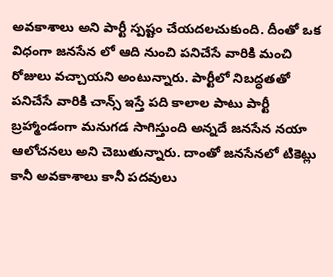అవకాశాలు అని పార్టీ స్పష్టం చేయదలచుకుంది. దీంతో ఒక విధంగా జనసేన లో ఆది నుంచి పనిచేసే వారికి మంచి రోజులు వచ్చాయని అంటున్నారు. పార్టీలో నిబద్ధతతో పనిచేసే వారికి చాన్స్ ఇస్తే పది కాలాల పాటు పార్టీ బ్రహ్మాండంగా మనుగడ సాగిస్తుంది అన్నదే జనసేన నయా ఆలోచనలు అని చెబుతున్నారు. దాంతో జనసేనలో టికెట్లు కానీ అవకాశాలు కానీ పదవులు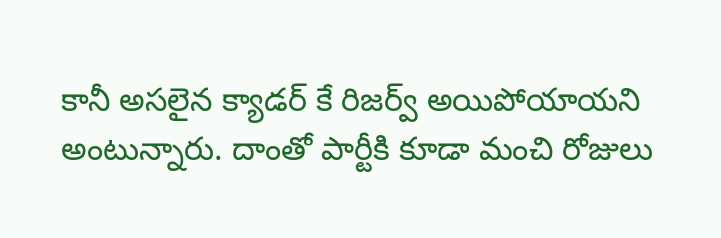కానీ అసలైన క్యాడర్ కే రిజర్వ్ అయిపోయాయని అంటున్నారు. దాంతో పార్టీకి కూడా మంచి రోజులు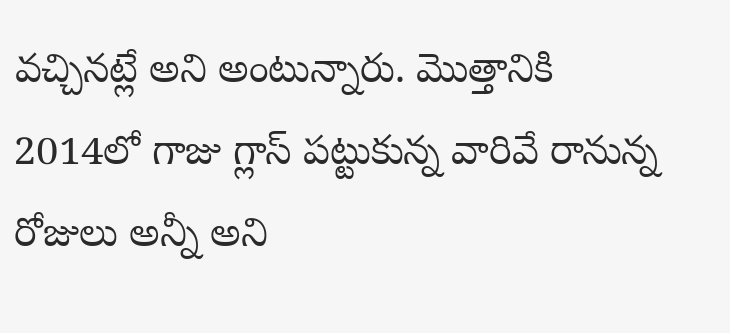వచ్చినట్లే అని అంటున్నారు. మొత్తానికి 2014లో గాజు గ్లాస్ పట్టుకున్న వారివే రానున్న రోజులు అన్నీ అని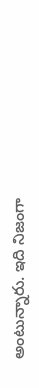అంటున్నారు. ఇది నిజంగా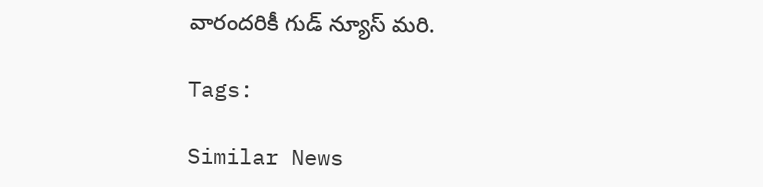వారందరికీ గుడ్ న్యూస్ మరి.

Tags:

Similar News